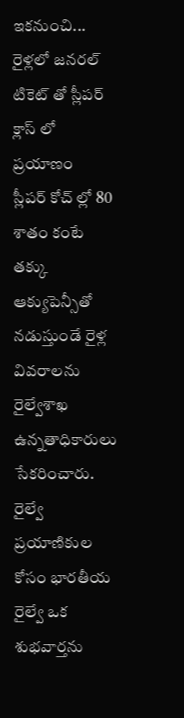ఇకనుంచి... రైళ్లలో జనరల్ టికెట్ తో స్లీపర్ క్లాస్ లో ప్రయాణం
స్లీపర్ కోచ్ ల్లో 80 శాతం కంటే తక్కు ఆక్యుపెన్సీతో నడుస్తుండే రైళ్ల వివరాలను రైల్వేశాఖ ఉన్నతాధికారులు సేకరించారు.
రైల్వే ప్రయాణికుల కోసం భారతీయ రైల్వే ఒక శుభవార్తను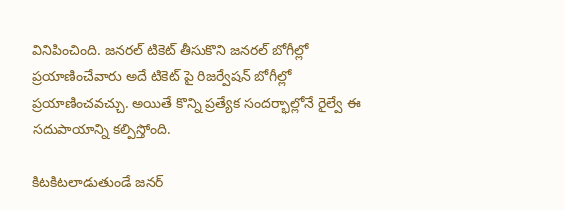వినిపించింది. జనరల్ టికెట్ తీసుకొని జనరల్ బోగీల్లో ప్రయాణించేవారు అదే టికెట్ పై రిజర్వేషన్ బోగీల్లో ప్రయాణించవచ్చు. అయితే కొన్ని ప్రత్యేక సందర్భాల్లోనే రైల్వే ఈ సదుపాయాన్ని కల్పిస్తోంది.

కిటకిటలాడుతుండే జనర్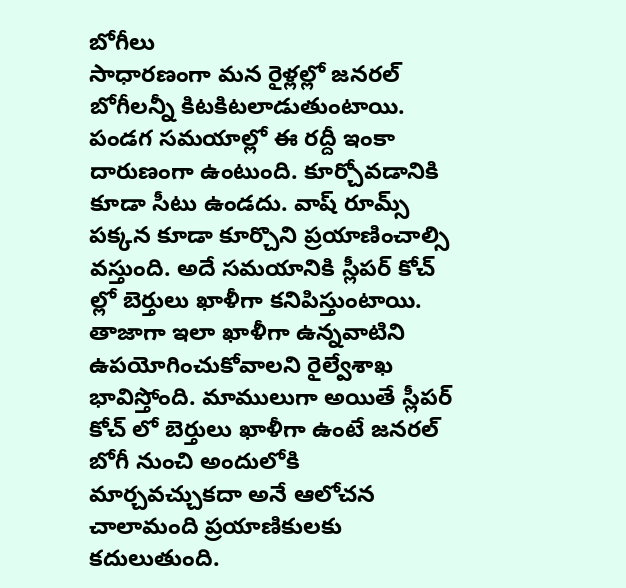బోగీలు
సాధారణంగా మన రైళ్లల్లో జనరల్ బోగీలన్నీ కిటకిటలాడుతుంటాయి. పండగ సమయాల్లో ఈ రద్దీ ఇంకా దారుణంగా ఉంటుంది. కూర్చోవడానికి కూడా సీటు ఉండదు. వాష్ రూమ్స్ పక్కన కూడా కూర్చొని ప్రయాణించాల్సి వస్తుంది. అదే సమయానికి స్లీపర్ కోచ్ ల్లో బెర్తులు ఖాళీగా కనిపిస్తుంటాయి. తాజాగా ఇలా ఖాళీగా ఉన్నవాటిని ఉపయోగించుకోవాలని రైల్వేశాఖ భావిస్తోంది. మాములుగా అయితే స్లీపర్ కోచ్ లో బెర్తులు ఖాళీగా ఉంటే జనరల్ బోగీ నుంచి అందులోకి మార్చవచ్చుకదా అనే ఆలోచన చాలామంది ప్రయాణికులకు కదులుతుంది.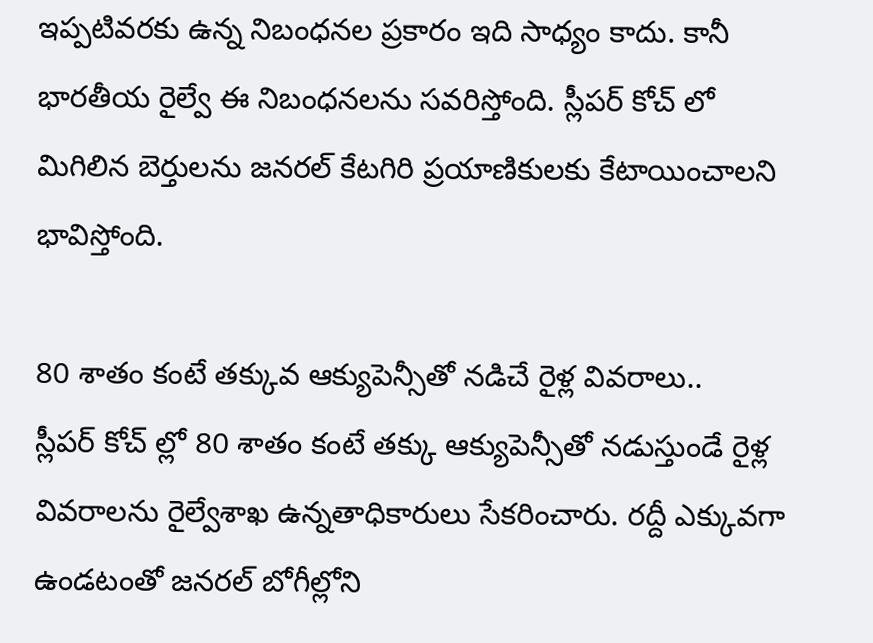ఇప్పటివరకు ఉన్న నిబంధనల ప్రకారం ఇది సాధ్యం కాదు. కానీ భారతీయ రైల్వే ఈ నిబంధనలను సవరిస్తోంది. స్లీపర్ కోచ్ లో మిగిలిన బెర్తులను జనరల్ కేటగిరి ప్రయాణికులకు కేటాయించాలని భావిస్తోంది.

80 శాతం కంటే తక్కువ ఆక్యుపెన్సీతో నడిచే రైళ్ల వివరాలు..
స్లీపర్ కోచ్ ల్లో 80 శాతం కంటే తక్కు ఆక్యుపెన్సీతో నడుస్తుండే రైళ్ల వివరాలను రైల్వేశాఖ ఉన్నతాధికారులు సేకరించారు. రద్దీ ఎక్కువగా ఉండటంతో జనరల్ బోగీల్లోని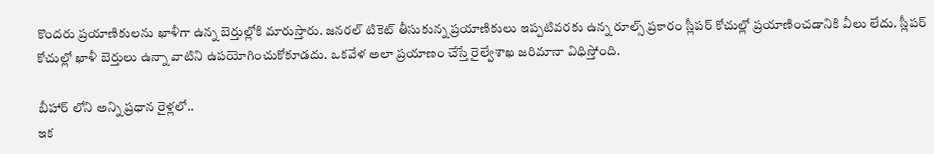కొందరు ప్రయాణికులను ఖాళీగా ఉన్న బెర్తుల్లోకి మారుస్తారు. జనరల్ టికెట్ తీసుకున్న ప్రయాణికులు ఇప్పటివరకు ఉన్న రూల్స్ ప్రకారం స్లీపర్ కోచుల్లో ప్రయాణించడానికి వీలు లేదు. స్లీపర్ కోచుల్లో ఖాళీ బెర్తులు ఉన్నా వాటిని ఉపయోగించుకోకూడదు. ఒకవేళ అలా ప్రయాణం చేస్తే రైల్వేశాఖ జరిమానా విధిస్తోంది.

బీహార్ లోని అన్ని ప్రధాన రైళ్లలో..
ఇక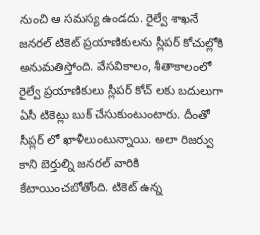నుంచి ఆ సమస్య ఉండదు. రైల్వే శాఖనే జనరల్ టికెట్ ప్రయాణికులను స్లీపర్ కోచుల్లోకి అనుమతిస్తోంది. వేసవికాలం, శీతాకాలంలో రైల్వే ప్రయాణికులు స్లీపర్ కోచ్ లకు బదులుగా ఏసీ టికెట్లు బుక్ చేసుకుంటుంటారు. దీంతో సీప్లర్ లో ఖాళీలుంటున్నాయి. అలా రిజర్వు కాని బెర్తుల్ని జనరల్ వారికి కేటాయించబోతోంది. టికెట్ ఉన్న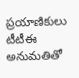ప్రయాణికులు టీటీఈ అనుమతితో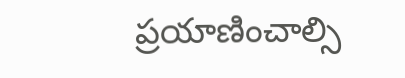ప్రయాణించాల్సి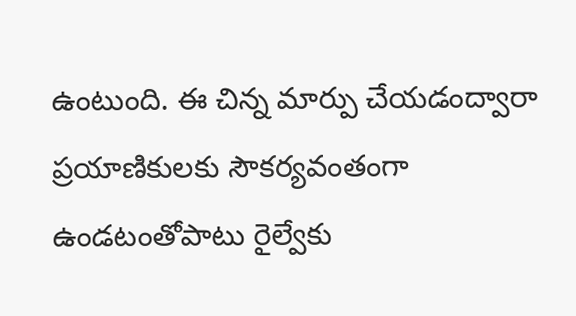ఉంటుంది. ఈ చిన్న మార్పు చేయడంద్వారా ప్రయాణికులకు సౌకర్యవంతంగా ఉండటంతోపాటు రైల్వేకు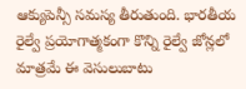ఆక్యుపెన్సీ సమస్య తీరుతుంది. భారతీయ రైల్వే ప్రయోగాత్మకంగా కొన్ని రైల్వే జోన్లలో మాత్రమే ఈ వెసులుబాటు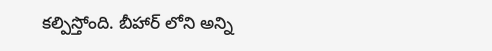కల్పిస్తోంది. బీహార్ లోని అన్ని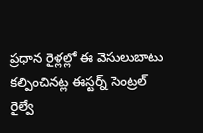ప్రధాన రైళ్లల్లో ఈ వెసులుబాటు కల్పించినట్ల ఈస్టర్న్ సెంట్రల్ రైల్వే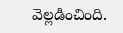వెల్లడించింది.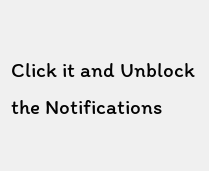Click it and Unblock the Notifications